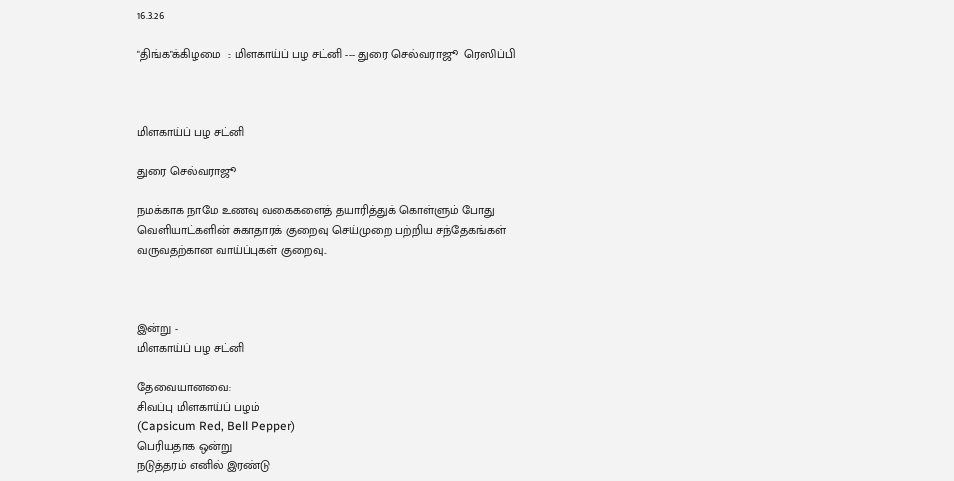16.3.26

"திங்க"க்கிழமை  :: மிளகாய்ப் பழ சட்னி --- துரை செல்வராஜூ  ரெஸிப்பி



மிளகாய்ப் பழ சட்னி

துரை செல்வராஜூ

நமக்காக நாமே உணவு வகைகளைத் தயாரித்துக் கொள்ளும் போது வெளியாட்களின் சுகாதாரக் குறைவு செய்முறை பற்றிய சந்தேகங்கள் வருவதற்கான வாய்ப்புகள் குறைவு..



இன்று -
மிளகாய்ப் பழ சட்னி

தேவையானவை:
சிவப்பு மிளகாய்ப் பழம்
(Capsicum Red, Bell Pepper)
பெரியதாக ஒன்று
நடுத்தரம் எனில் இரண்டு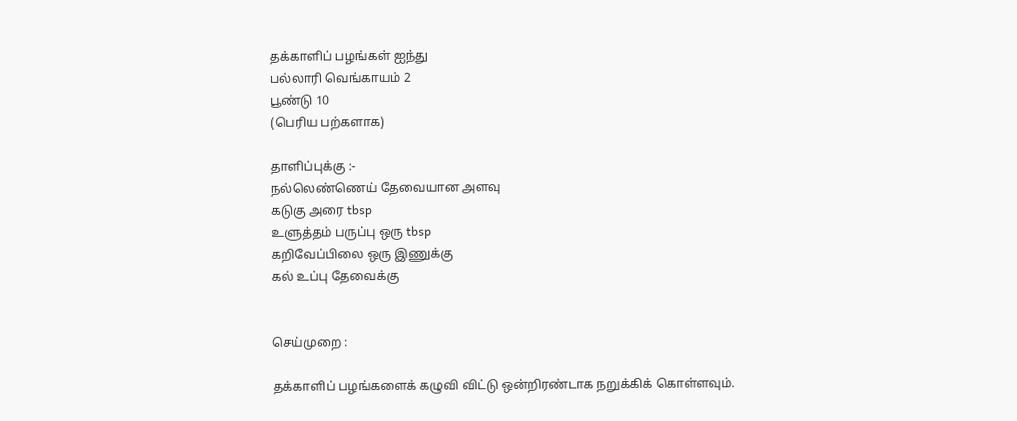தக்காளிப் பழங்கள் ஐந்து
பல்லாரி வெங்காயம் 2
பூண்டு 10
(பெரிய பற்களாக)

தாளிப்புக்கு :-
நல்லெண்ணெய் தேவையான அளவு
கடுகு அரை tbsp
உளுத்தம் பருப்பு ஒரு tbsp
கறிவேப்பிலை ஒரு இணுக்கு
கல் உப்பு தேவைக்கு


செய்முறை :

தக்காளிப் பழங்களைக் கழுவி விட்டு ஒன்றிரண்டாக நறுக்கிக் கொள்ளவும்.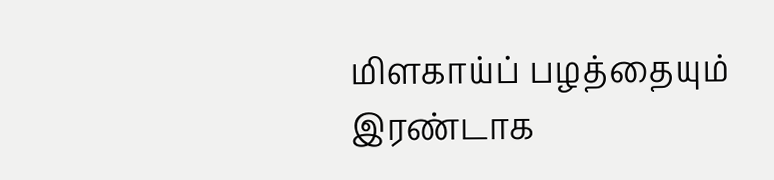மிளகாய்ப் பழத்தையும் இரண்டாக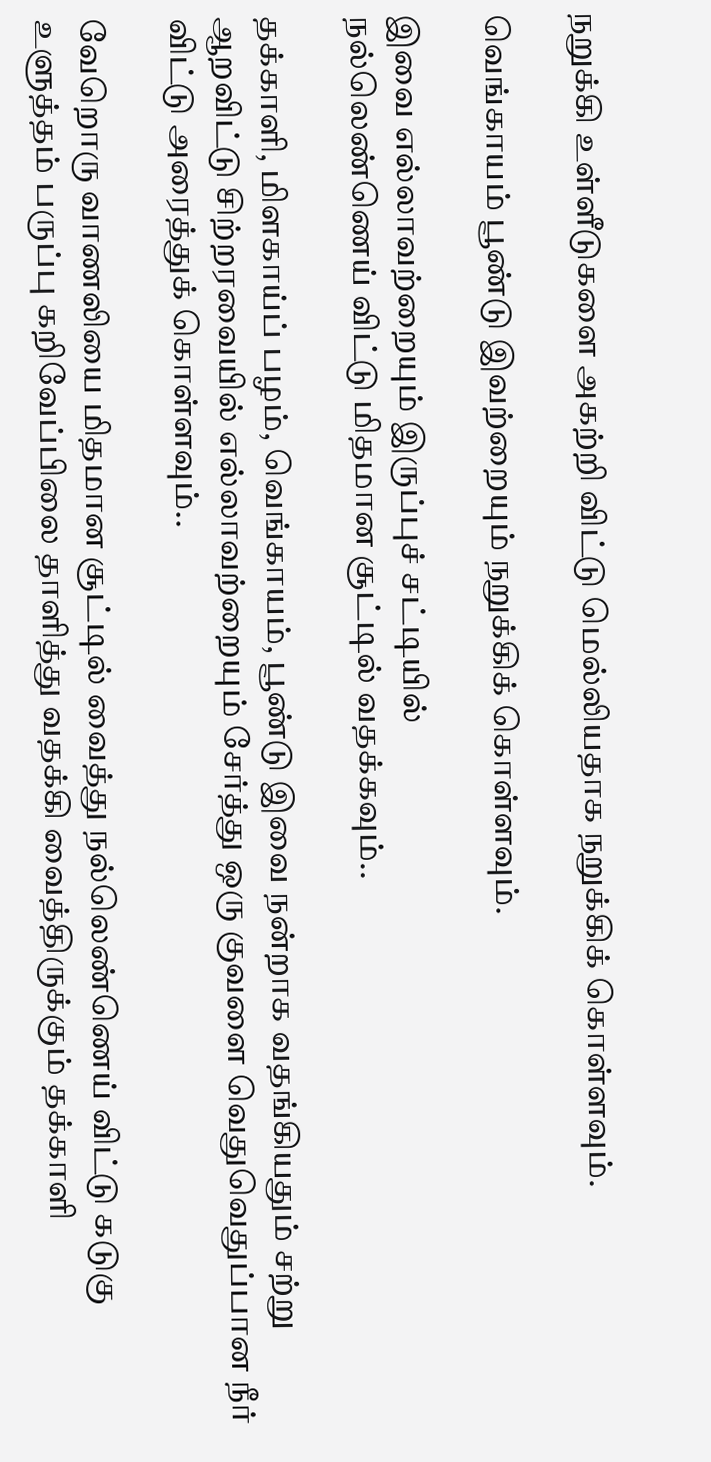நறுக்கி உள்ளீடுகளை அகற்றி விட்டு மெல்லியதாக நறுக்கிக் கொள்ளவும்.

வெங்காயம் பூண்டு இவற்றையும் நறுக்கிக் கொள்ளவும்.

இவை எல்லாவற்றையும் இருப்புச் சட்டியில்
நல்லெண்ணெய் விட்டு மிதமான சூட்டில் வதக்கவும்..

தக்காளி, மிளகாய்ப் பழம், வெங்காயம், பூண்டு இவை நன்றாக வதங்கியதும் சற்று ஆறவிட்டு சிற்றரவையில் எல்லாவற்றையும் சேர்த்து ஒரு குவளை வெதுவெதுப்பான நீர் விட்டு அரைத்துக் கொள்ளவும்..

வேறொரு வாணலியை மிதமான சூட்டில் வைத்து நல்லெண்ணெய் விட்டு கடுகு உளுத்தம் பருப்பு கறிவேப்பிலை தாளித்து வதக்கி வைத்திருக்கும் தக்காளி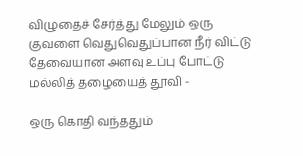விழுதைச் சேர்த்து மேலும் ஒரு குவளை வெதுவெதுப்பான நீர் விட்டு தேவையான அளவு உப்பு போட்டு மல்லித் தழையைத் தூவி -

ஒரு கொதி வந்ததும்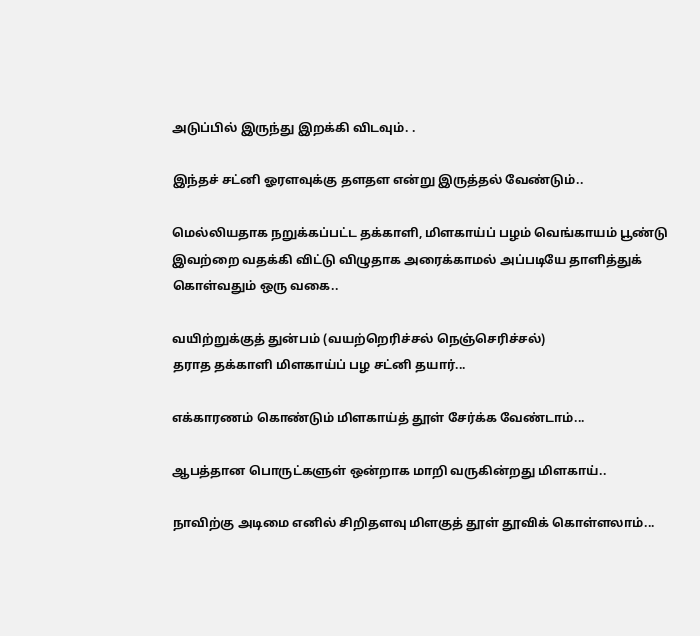அடுப்பில் இருந்து இறக்கி விடவும். .

இந்தச் சட்னி ஓரளவுக்கு தளதள என்று இருத்தல் வேண்டும்..

மெல்லியதாக நறுக்கப்பட்ட தக்காளி, மிளகாய்ப் பழம் வெங்காயம் பூண்டு இவற்றை வதக்கி விட்டு விழுதாக அரைக்காமல் அப்படியே தாளித்துக் கொள்வதும் ஒரு வகை..

வயிற்றுக்குத் துன்பம் (வயற்றெரிச்சல் நெஞ்செரிச்சல்)
தராத தக்காளி மிளகாய்ப் பழ சட்னி தயார்...

எக்காரணம் கொண்டும் மிளகாய்த் தூள் சேர்க்க வேண்டாம்...

ஆபத்தான பொருட்களுள் ஒன்றாக மாறி வருகின்றது மிளகாய்..

நாவிற்கு அடிமை எனில் சிறிதளவு மிளகுத் தூள் தூவிக் கொள்ளலாம்...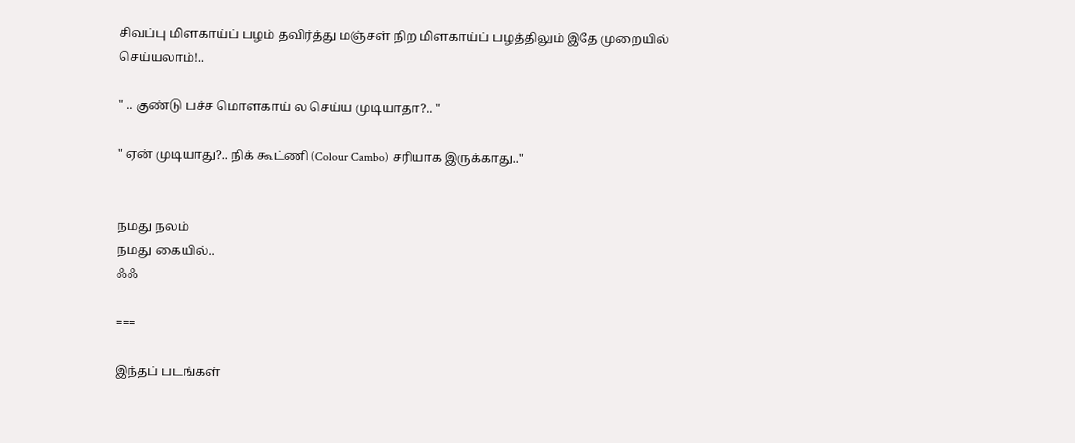சிவப்பு மிளகாய்ப் பழம் தவிர்த்து மஞ்சள் நிற மிளகாய்ப் பழத்திலும் இதே முறையில் செய்யலாம்!..

" .. குண்டு பச்ச மொளகாய் ல செய்ய முடியாதா?.. "

" ஏன் முடியாது?.. நிக் கூட்ணி (Colour Cambo) சரியாக இருக்காது.."


நமது நலம்
நமது கையில்..
ஃஃ

===

இந்தப் படங்கள்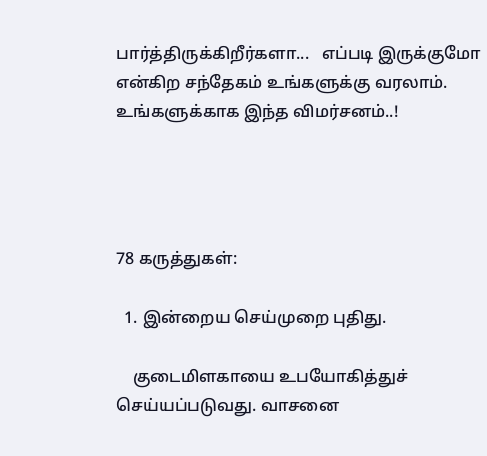பார்த்திருக்கிறீர்களா...   எப்படி இருக்குமோ என்கிற சந்தேகம் உங்களுக்கு வரலாம்.  உங்களுக்காக இந்த விமர்சனம்..!




78 கருத்துகள்:

  1. இன்றைய செய்முறை புதிது.

    குடைமிளகாயை உபயோகித்துச் செய்யப்படுவது. வாசனை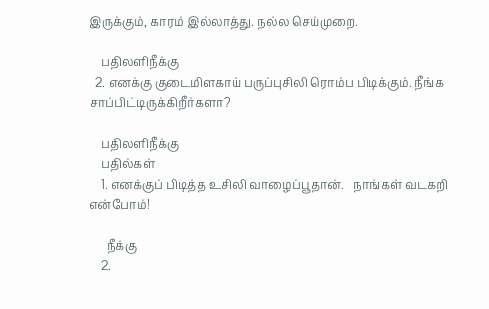இருக்கும், காரம் இல்லாத்து. நல்ல செய்முறை.

    பதிலளிநீக்கு
  2. எனக்கு குடைமிளகாய் பருப்புசிலி ரொம்ப பிடிக்கும். நீங்க சாப்பிட்டிருக்கிறீர்களா?

    பதிலளிநீக்கு
    பதில்கள்
    1. எனக்குப் பிடித்த உசிலி வாழைப்பூதான்.   நாங்கள் வடகறி என்போம்!

      நீக்கு
    2.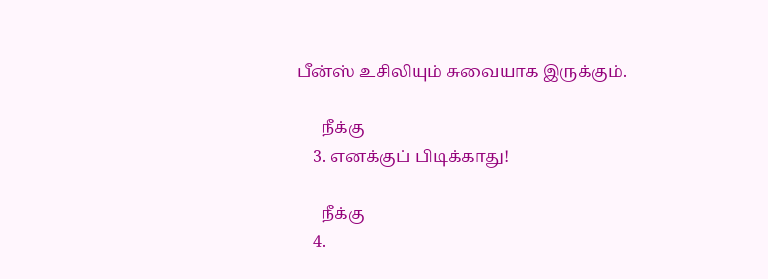பீன்ஸ் உசிலியும் சுவையாக இருக்கும்.

      நீக்கு
    3. எனக்குப் பிடிக்காது!

      நீக்கு
    4.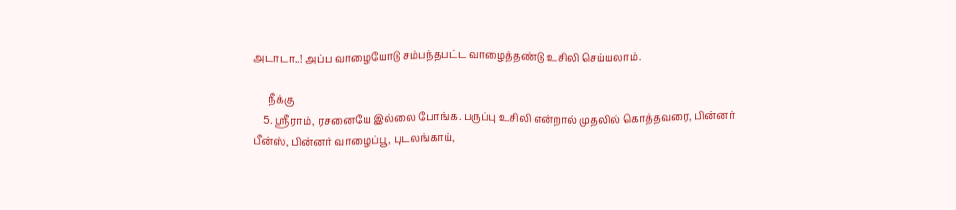அடாடா..! அப்ப வாழையோடு சம்பந்தபட்ட வாழைத்தண்டு உசிலி செய்யலாம்.

      நீக்கு
    5. ஸ்ரீராம், ரசனையே இல்லை போங்க. பருப்பு உசிலி என்றால் முதலில் கொத்தவரை, பின்னர் பீன்ஸ், பின்னர் வாழைப்பூ, புடலங்காய்,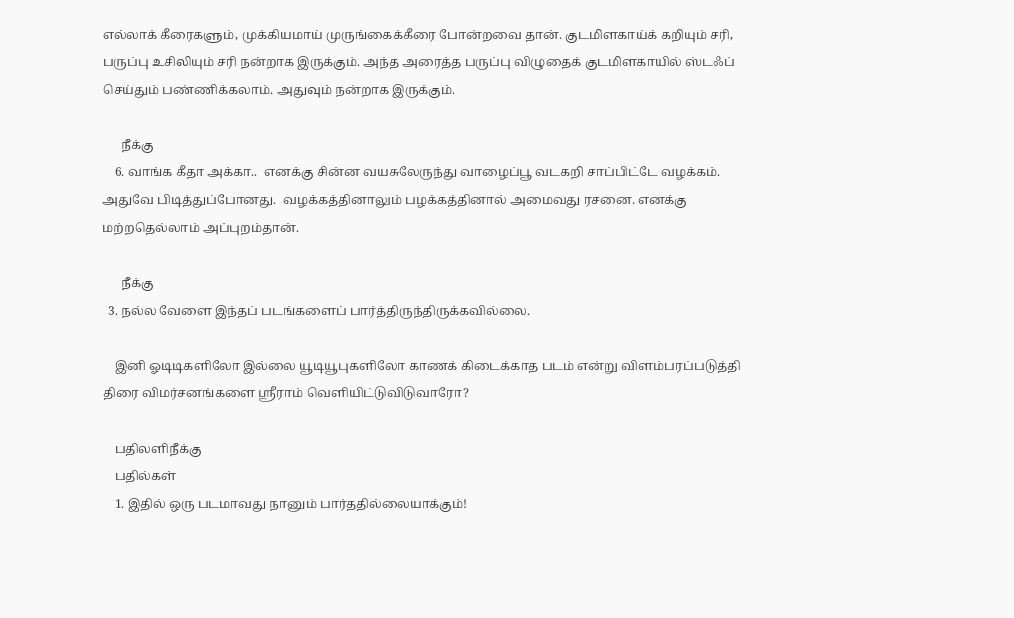எல்லாக் கீரைகளும், முக்கியமாய் முருங்கைக்கீரை போன்றவை தான். குடமிளகாய்க் கறியும் சரி, பருப்பு உசிலியும் சரி நன்றாக இருக்கும். அந்த அரைத்த பருப்பு விழுதைக் குடமிளகாயில் ஸ்டஃப் செய்தும் பண்ணிக்கலாம். அதுவும் நன்றாக இருக்கும்.

      நீக்கு
    6. வாங்க கீதா அக்கா..  எனக்கு சின்ன வயசுலேருந்து வாழைப்பூ வடகறி சாப்பிட்டே வழக்கம்.  அதுவே பிடித்துப்போனது.  வழக்கத்தினாலும் பழக்கத்தினால் அமைவது ரசனை. எனக்கு மற்றதெல்லாம் அப்புறம்தான்.

      நீக்கு
  3. நல்ல வேளை இந்தப் படங்களைப் பார்த்திருந்திருக்கவில்லை.

    இனி ஓடிடிகளிலோ இல்லை யூடியூபுகளிலோ காணக் கிடைக்காத படம் என்று விளம்பரப்படுத்தி திரை விமர்சனங்களை ஶ்ரீராம் வெளியிட்டுவிடுவாரோ?

    பதிலளிநீக்கு
    பதில்கள்
    1. இதில் ஒரு படமாவது நானும் பார்ததில்லையாக்கும்!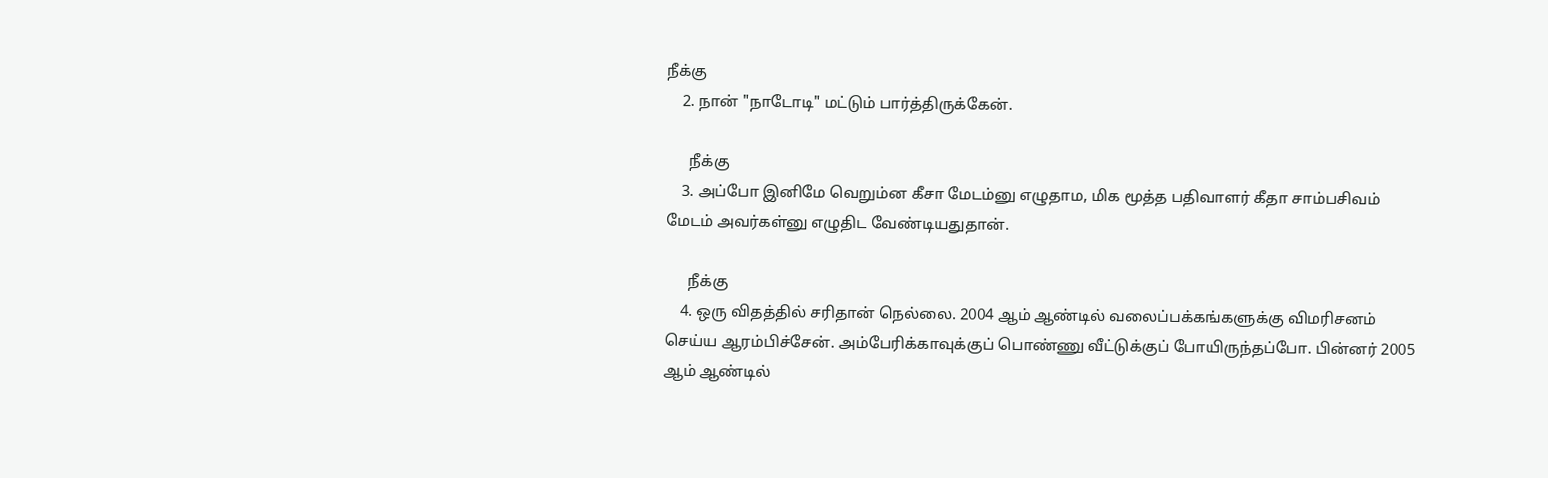நீக்கு
    2. நான் "நாடோடி" மட்டும் பார்த்திருக்கேன்.

      நீக்கு
    3. அப்போ இனிமே வெறும்ன கீசா மேடம்னு எழுதாம, மிக மூத்த பதிவாளர் கீதா சாம்பசிவம் மேடம் அவர்கள்னு எழுதிட வேண்டியதுதான்.

      நீக்கு
    4. ஒரு விதத்தில் சரிதான் நெல்லை. 2004 ஆம் ஆண்டில் வலைப்பக்கங்களுக்கு விமரிசனம் செய்ய ஆரம்பிச்சேன். அம்பேரிக்காவுக்குப் பொண்ணு வீட்டுக்குப் போயிருந்தப்போ. பின்னர் 2005 ஆம் ஆண்டில்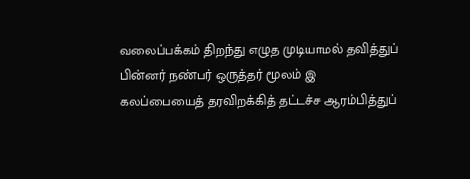வலைப்பக்கம் திறந்து எழுத முடியாமல் தவித்துப் பின்னர் நண்பர் ஒருத்தர் மூலம் இ கலப்பையைத் தரவிறக்கித் தட்டச்ச ஆரம்பித்துப்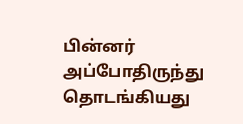பின்னர் அப்போதிருந்து தொடங்கியது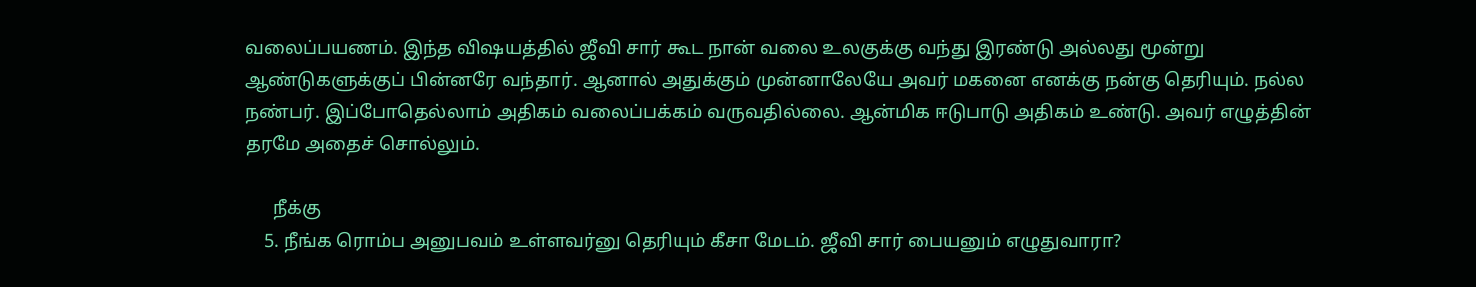வலைப்பயணம். இந்த விஷயத்தில் ஜீவி சார் கூட நான் வலை உலகுக்கு வந்து இரண்டு அல்லது மூன்று ஆண்டுகளுக்குப் பின்னரே வந்தார். ஆனால் அதுக்கும் முன்னாலேயே அவர் மகனை எனக்கு நன்கு தெரியும். நல்ல நண்பர். இப்போதெல்லாம் அதிகம் வலைப்பக்கம் வருவதில்லை. ஆன்மிக ஈடுபாடு அதிகம் உண்டு. அவர் எழுத்தின் தரமே அதைச் சொல்லும்.

      நீக்கு
    5. நீங்க ரொம்ப அனுபவம் உள்ளவர்னு தெரியும் கீசா மேடம். ஜீவி சார் பையனும் எழுதுவாரா?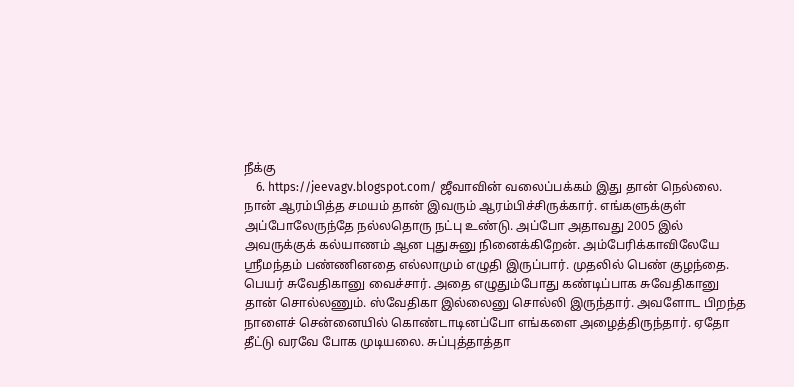நீக்கு
    6. https://jeevagv.blogspot.com/ ஜீவாவின் வலைப்பக்கம் இது தான் நெல்லை. நான் ஆரம்பித்த சமயம் தான் இவரும் ஆரம்பிச்சிருக்கார். எங்களுக்குள் அப்போலேருந்தே நல்லதொரு நட்பு உண்டு. அப்போ அதாவது 2005 இல் அவருக்குக் கல்யாணம் ஆன புதுசுனு நினைக்கிறேன். அம்பேரிக்காவிலேயே ஸ்ரீமந்தம் பண்ணினதை எல்லாமும் எழுதி இருப்பார். முதலில் பெண் குழந்தை. பெயர் சுவேதிகானு வைச்சார். அதை எழுதும்போது கண்டிப்பாக சுவேதிகானு தான் சொல்லணும். ஸ்வேதிகா இல்லைனு சொல்லி இருந்தார். அவளோட பிறந்த நாளைச் சென்னையில் கொண்டாடினப்போ எங்களை அழைத்திருந்தார். ஏதோ தீட்டு வரவே போக முடியலை. சுப்புத்தாத்தா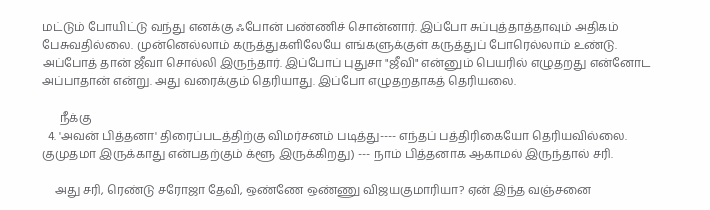மட்டும் போயிட்டு வந்து எனக்கு ஃபோன் பண்ணிச் சொன்னார். இப்போ சுப்புத்தாத்தாவும் அதிகம் பேசுவதில்லை. முன்னெல்லாம் கருத்துகளிலேயே எங்களுக்குள் கருத்துப் போரெல்லாம் உண்டு. அப்போத் தான் ஜீவா சொல்லி இருந்தார். இப்போப் புதுசா "ஜீவி" என்னும் பெயரில் எழுதறது என்னோட அப்பாதான் என்று. அது வரைக்கும் தெரியாது. இப்போ எழுதறதாகத் தெரியலை.

      நீக்கு
  4. 'அவன் பித்தனா' திரைப்படத்திற்கு விமர்சனம் படித்து---- எந்தப் பத்திரிகையோ தெரியவில்லை. குமுதமா இருக்காது என்பதற்கும் க்ளூ இருக்கிறது) --- நாம் பித்தனாக ஆகாமல் இருந்தால் சரி.

    அது சரி, ரெண்டு சரோஜா தேவி, ஒண்ணே ஒண்ணு விஜயகுமாரியா? ஏன் இந்த வஞ்சனை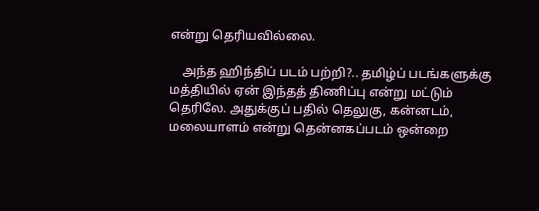என்று தெரியவில்லை.

    அந்த ஹிந்திப் படம் பற்றி?.. தமிழ்ப் படங்களுக்கு மத்தியில் ஏன் இந்தத் திணிப்பு என்று மட்டும் தெரிலே. அதுக்குப் பதில் தெலுகு, கன்னடம், மலையாளம் என்று தென்னகப்படம் ஒன்றை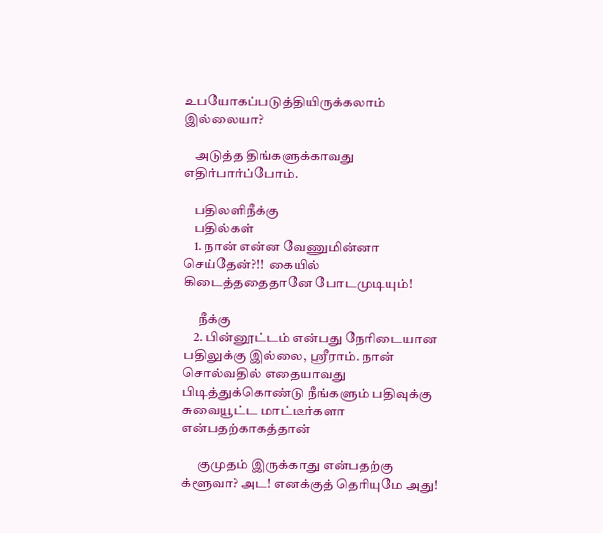உபயோகப்படுத்தியிருக்கலாம் இல்லையா?

    அடுத்த திங்களுக்காவது எதிர்பார்ப்போம்.

    பதிலளிநீக்கு
    பதில்கள்
    1. நான் என்ன வேணுமின்னா செய்தேன்?!!  கையில் கிடைத்ததைதானே போடமுடியும்!

      நீக்கு
    2. பின்னூட்டம் என்பது நேரிடையான பதிலுக்கு இல்லை, ஸ்ரீராம். நான் சொல்வதில் எதையாவது பிடித்துக்கொண்டு நீங்களும் பதிவுக்கு சுவையூட்ட மாட்டீர்களா என்பதற்காகத்தான்

      குமுதம் இருக்காது என்பதற்கு க்ளூவா? அட! எனக்குத் தெரியுமே அது!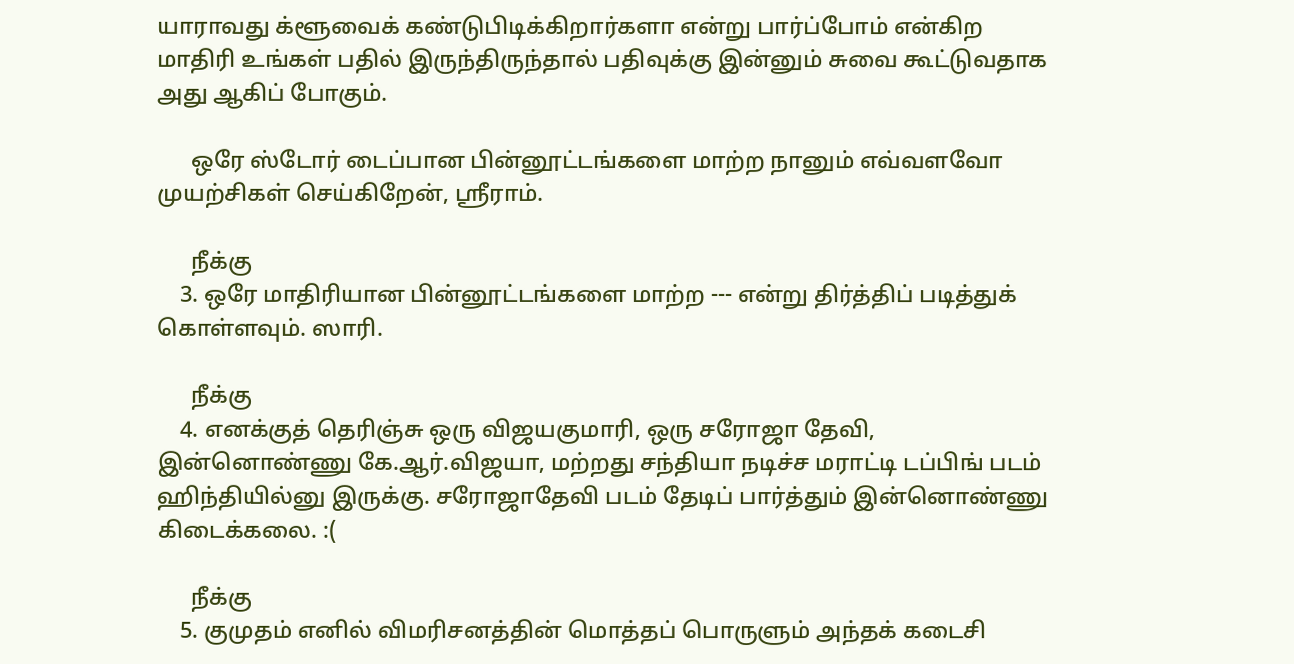யாராவது க்ளூவைக் கண்டுபிடிக்கிறார்களா என்று பார்ப்போம் என்கிற மாதிரி உங்கள் பதில் இருந்திருந்தால் பதிவுக்கு இன்னும் சுவை கூட்டுவதாக அது ஆகிப் போகும்.

      ஒரே ஸ்டோர் டைப்பான பின்னூட்டங்களை மாற்ற நானும் எவ்வளவோ முயற்சிகள் செய்கிறேன், ஸ்ரீராம்.

      நீக்கு
    3. ஒரே மாதிரியான பின்னூட்டங்களை மாற்ற --- என்று திர்த்திப் படித்துக் கொள்ளவும். ஸாரி.

      நீக்கு
    4. எனக்குத் தெரிஞ்சு ஒரு விஜயகுமாரி, ஒரு சரோஜா தேவி, இன்னொண்ணு கே.ஆர்.விஜயா, மற்றது சந்தியா நடிச்ச மராட்டி டப்பிங் படம் ஹிந்தியில்னு இருக்கு. சரோஜாதேவி படம் தேடிப் பார்த்தும் இன்னொண்ணு கிடைக்கலை. :(

      நீக்கு
    5. குமுதம் எனில் விமரிசனத்தின் மொத்தப் பொருளும் அந்தக் கடைசி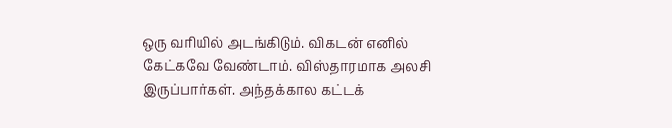ஒரு வரியில் அடங்கிடும். விகடன் எனில் கேட்கவே வேண்டாம். விஸ்தாரமாக அலசி இருப்பார்கள். அந்தக்கால கட்டக்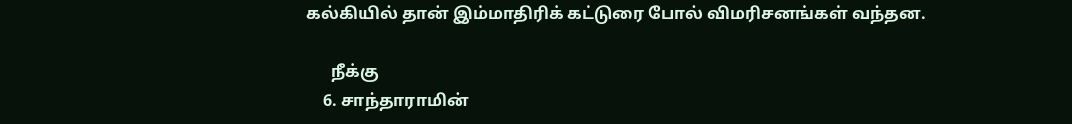கல்கியில் தான் இம்மாதிரிக் கட்டுரை போல் விமரிசனங்கள் வந்தன.

      நீக்கு
    6. சாந்தாராமின்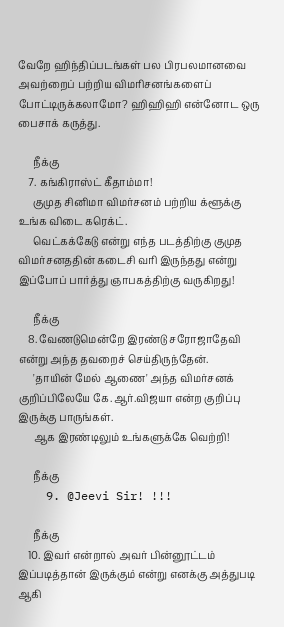வேறே ஹிந்திப்படங்கள் பல பிரபலமானவை அவற்றைப் பற்றிய விமரிசனங்களைப் போட்டிருக்கலாமோ? ஹிஹிஹி என்னோட ஒரு பைசாக் கருத்து.

      நீக்கு
    7. கங்கிராஸ்ட் கீதாம்மா!
      குமுத சினிமா விமர்சனம் பற்றிய க்ளூக்கு உங்க விடை கரெக்ட்.
      வெட்கக்கேடு என்று எந்த படத்திற்கு குமுத விமர்சனததின் கடைசி வரி இருந்தது என்று இப்போப் பார்த்து ஞாபகத்திற்கு வருகிறது!

      நீக்கு
    8. வேணடுமென்றே இரண்டு சரோஜாதேவி என்று அந்த தவறைச் செய்திருந்தேன்.
      'தாயின் மேல் ஆணை' அந்த விமர்சனக் குறிப்பிலேயே கே.ஆர்.விஜயா என்ற குறிப்பு இருக்கு பாருங்கள்.
      ஆக இரண்டிலும் உங்களுக்கே வெற்றி!

      நீக்கு
    9. @Jeevi Sir! !!!

      நீக்கு
    10. இவர் என்றால் அவர் பின்னூட்டம் இப்படித்தான் இருக்கும் என்று எனக்கு அத்துபடி ஆகி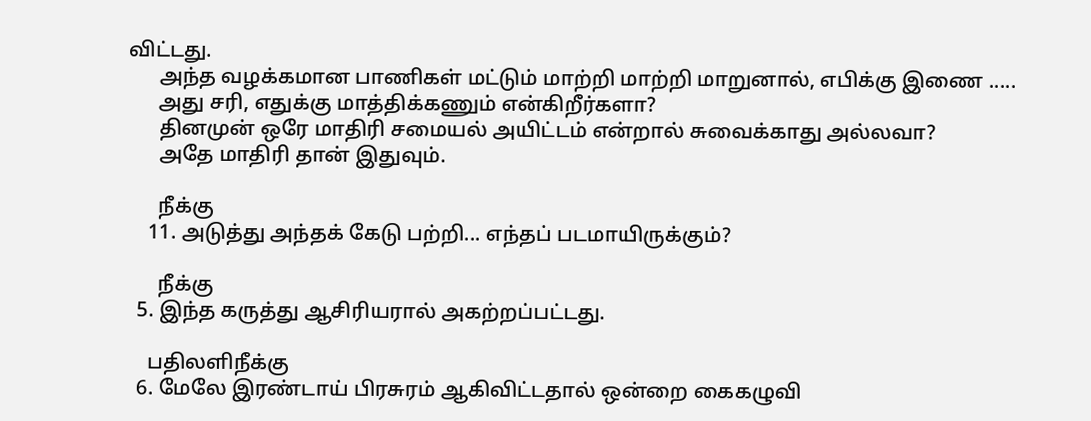விட்டது.
      அந்த வழக்கமான பாணிகள் மட்டும் மாற்றி மாற்றி மாறுனால், எபிக்கு இணை .....
      அது சரி, எதுக்கு மாத்திக்கணும் என்கிறீர்களா?
      தினமுன் ஒரே மாதிரி சமையல் அயிட்டம் என்றால் சுவைக்காது அல்லவா?
      அதே மாதிரி தான் இதுவும்.

      நீக்கு
    11. அடுத்து அந்தக் கேடு பற்றி... எந்தப் படமாயிருக்கும்?

      நீக்கு
  5. இந்த கருத்து ஆசிரியரால் அகற்றப்பட்டது.

    பதிலளிநீக்கு
  6. மேலே இரண்டாய் பிரசுரம் ஆகிவிட்டதால் ஒன்றை கைகழுவி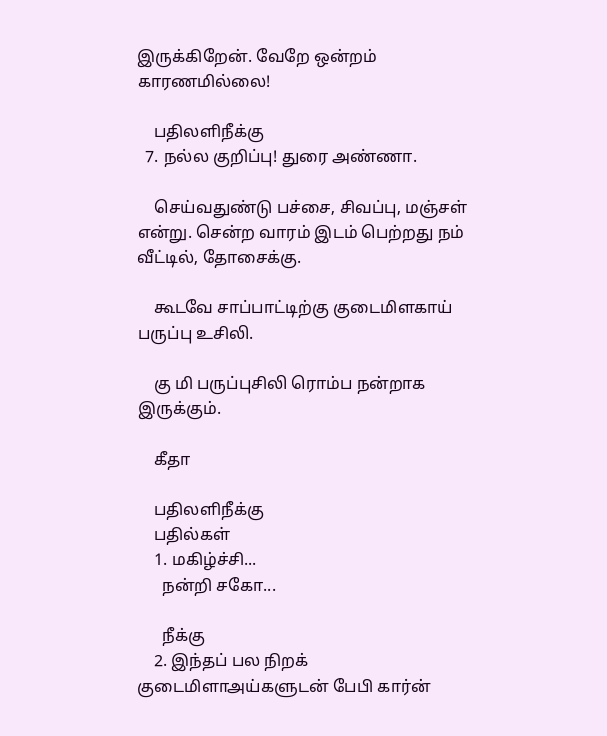இருக்கிறேன். வேறே ஒன்றம் காரணமில்லை!

    பதிலளிநீக்கு
  7. நல்ல குறிப்பு! துரை அண்ணா.

    செய்வதுண்டு பச்சை, சிவப்பு, மஞ்சள் என்று. சென்ற வாரம் இடம் பெற்றது நம் வீட்டில், தோசைக்கு.

    கூடவே சாப்பாட்டிற்கு குடைமிளகாய் பருப்பு உசிலி.

    கு மி பருப்புசிலி ரொம்ப நன்றாக இருக்கும்.

    கீதா

    பதிலளிநீக்கு
    பதில்கள்
    1. மகிழ்ச்சி...
      நன்றி சகோ...

      நீக்கு
    2. இந்தப் பல நிறக் குடைமிளாஅய்களுடன் பேபி கார்ன்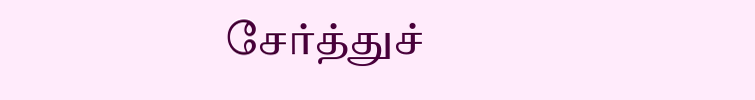சேர்த்துச்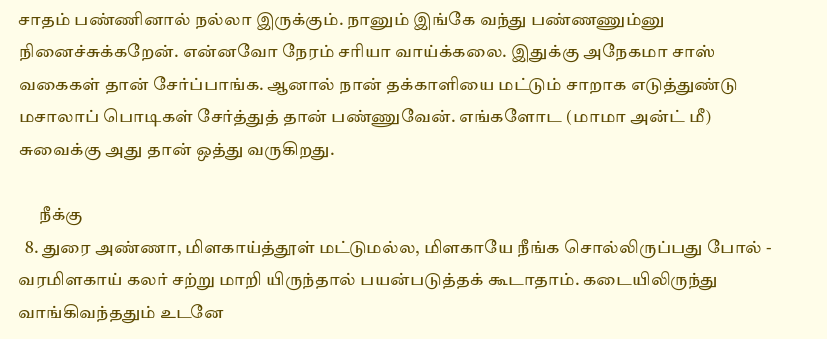சாதம் பண்ணினால் நல்லா இருக்கும். நானும் இங்கே வந்து பண்ணணும்னு நினைச்சுக்கறேன். என்னவோ நேரம் சரியா வாய்க்கலை. இதுக்கு அநேகமா சாஸ் வகைகள் தான் சேர்ப்பாங்க. ஆனால் நான் தக்காளியை மட்டும் சாறாக எடுத்துண்டு மசாலாப் பொடிகள் சேர்த்துத் தான் பண்ணுவேன். எங்களோட (மாமா அன்ட் மீ) சுவைக்கு அது தான் ஒத்து வருகிறது.

      நீக்கு
  8. துரை அண்ணா, மிளகாய்த்தூள் மட்டுமல்ல, மிளகாயே நீங்க சொல்லிருப்பது போல் - வரமிளகாய் கலர் சற்று மாறி யிருந்தால் பயன்படுத்தக் கூடாதாம். கடையிலிருந்து வாங்கிவந்ததும் உடனே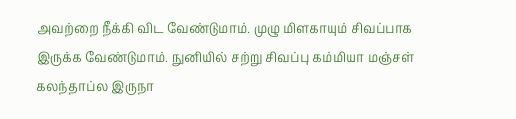அவற்றை நீக்கி விட வேண்டுமாம். முழு மிளகாயும் சிவப்பாக இருக்க வேண்டுமாம். நுனியில் சற்று சிவப்பு கம்மியா மஞ்சள் கலந்தாப்ல இருநா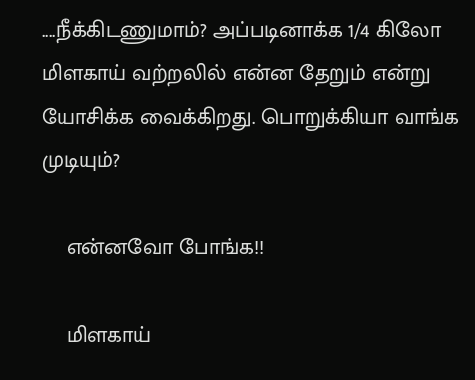....நீக்கிடணுமாம்? அப்படினாக்க 1/4 கிலோ மிளகாய் வற்றலில் என்ன தேறும் என்று யோசிக்க வைக்கிறது. பொறுக்கியா வாங்க முடியும்?

    என்னவோ போங்க!!

    மிளகாய்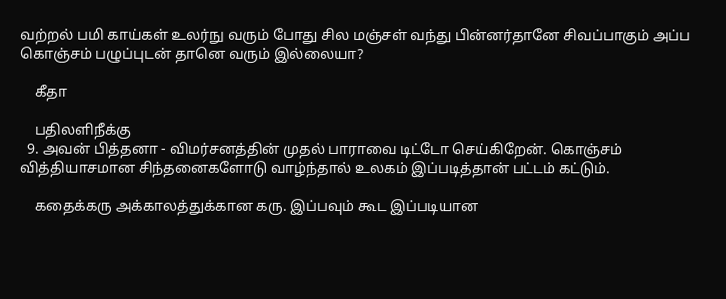வற்றல் பமி காய்கள் உலர்நு வரும் போது சில மஞ்சள் வந்து பின்னர்தானே சிவப்பாகும் அப்ப கொஞ்சம் பழுப்புடன் தானெ வரும் இல்லையா?

    கீதா

    பதிலளிநீக்கு
  9. அவன் பித்தனா - விமர்சனத்தின் முதல் பாராவை டிட்டோ செய்கிறேன். கொஞ்சம் வித்தியாசமான சிந்தனைகளோடு வாழ்ந்தால் உலகம் இப்படித்தான் பட்டம் கட்டும்.

    கதைக்கரு அக்காலத்துக்கான கரு. இப்பவும் கூட இப்படியான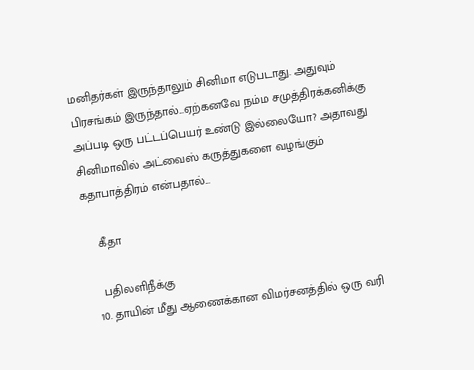மனிதர்கள் இருந்தாலும் சினிமா எடுபடாது. அதுவும் பிரசங்கம் இருந்தால்...ஏற்கனவே நம்ம சமுத்திரக்கனிக்கு அப்படி ஒரு பட்டப்பெயர் உண்டு இல்லையோ? அதாவது சினிமாவில் அட்வைஸ் கருத்துகளை வழங்கும் கதாபாத்திரம் என்பதால்...

    கீதா

    பதிலளிநீக்கு
  10. தாயின் மீது ஆணைக்கான விமர்சனத்தில் ஒரு வரி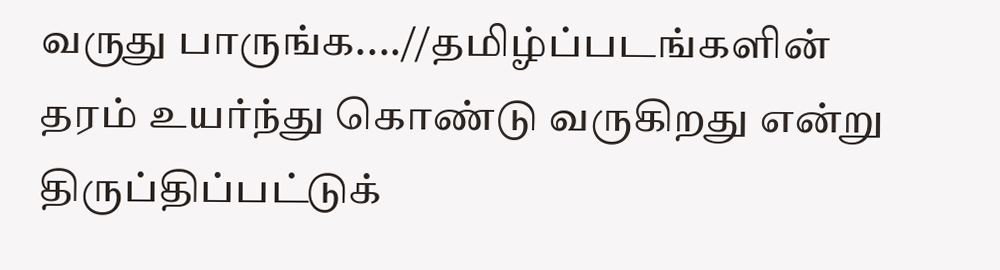வருது பாருங்க....//தமிழ்ப்படங்களின் தரம் உயர்ந்து கொண்டு வருகிறது என்று திருப்திப்பட்டுக்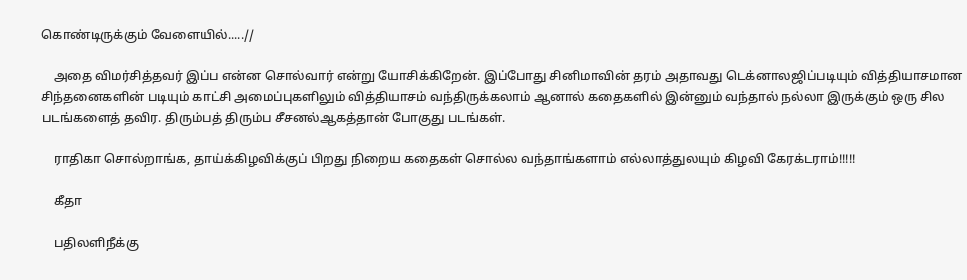கொண்டிருக்கும் வேளையில்.....//

    அதை விமர்சித்தவர் இப்ப என்ன சொல்வார் என்று யோசிக்கிறேன். இப்போது சினிமாவின் தரம் அதாவது டெக்னாலஜிப்படியும் வித்தியாசமான சிந்தனைகளின் படியும் காட்சி அமைப்புகளிலும் வித்தியாசம் வந்திருக்கலாம் ஆனால் கதைகளில் இன்னும் வந்தால் நல்லா இருக்கும் ஒரு சில படங்களைத் தவிர. திரும்பத் திரும்ப சீசனல்ஆகத்தான் போகுது படங்கள்.

    ராதிகா சொல்றாங்க, தாய்க்கிழவிக்குப் பிறது நிறைய கதைகள் சொல்ல வந்தாங்களாம் எல்லாத்துலயும் கிழவி கேரக்டராம்!!!!!

    கீதா

    பதிலளிநீக்கு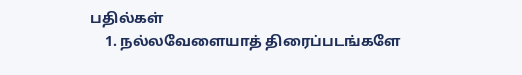பதில்கள்
    1. நல்லவேளையாத் திரைப்படங்களே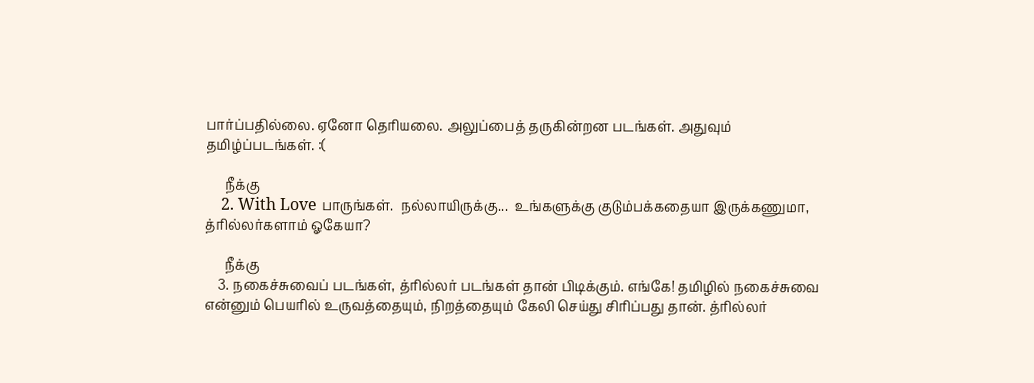பார்ப்பதில்லை. ஏனோ தெரியலை. அலுப்பைத் தருகின்றன படங்கள். அதுவும் தமிழ்ப்படங்கள். :(

      நீக்கு
    2. With Love பாருங்கள்.  நல்லாயிருக்கு...  உங்களுக்கு குடும்பக்கதையா இருக்கணுமா, த்ரில்லர்களாம் ஓகேயா?

      நீக்கு
    3. நகைச்சுவைப் படங்கள், த்ரில்லர் படங்கள் தான் பிடிக்கும். எங்கே! தமிழில் நகைச்சுவை என்னும் பெயரில் உருவத்தையும், நிறத்தையும் கேலி செய்து சிரிப்பது தான். த்ரில்லர்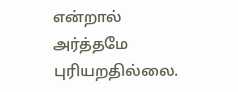என்றால் அர்த்தமே புரியறதில்லை.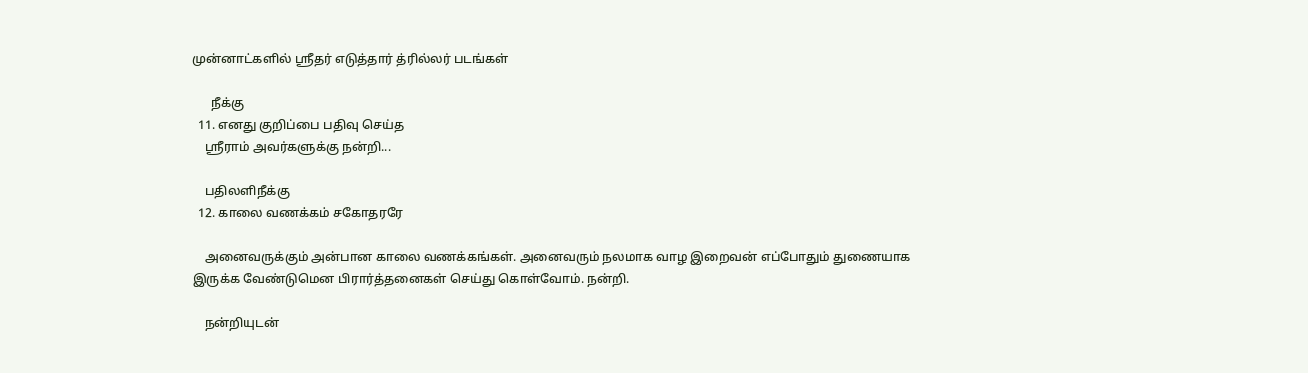முன்னாட்களில் ஸ்ரீதர் எடுத்தார் த்ரில்லர் படங்கள்

      நீக்கு
  11. எனது குறிப்பை பதிவு செய்த
    ஸ்ரீராம் அவர்களுக்கு நன்றி...

    பதிலளிநீக்கு
  12. காலை வணக்கம் சகோதரரே

    அனைவருக்கும் அன்பான காலை வணக்கங்கள். அனைவரும் நலமாக வாழ இறைவன் எப்போதும் துணையாக இருக்க வேண்டுமென பிரார்த்தனைகள் செய்து கொள்வோம். நன்றி.

    நன்றியுடன்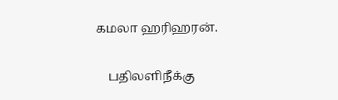கமலா ஹரிஹரன்.

    பதிலளிநீக்கு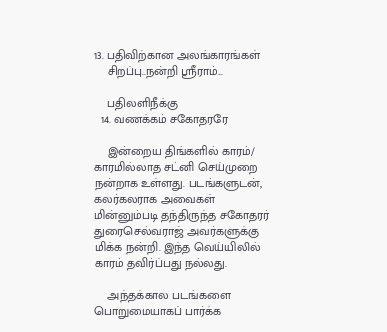13. பதிவிற்கான அலங்காரங்கள்
    சிறப்பு..நன்றி ஸ்ரீராம்...

    பதிலளிநீக்கு
  14. வணக்கம் சகோதரரே

    இன்றைய திங்களில் காரம்/ காரமில்லாத சட்னி செய்முறை நன்றாக உள்ளது. படங்களுடன், கலர்கலராக அவைகள் மின்னும்படி தந்திருந்த சகோதரர் துரைசெல்வராஜ் அவர்களுக்கு மிக்க நன்றி. இந்த வெய்யிலில் காரம் தவிர்ப்பது நல்லது.

    அந்தக்கால படங்களை பொறுமையாகப் பார்க்க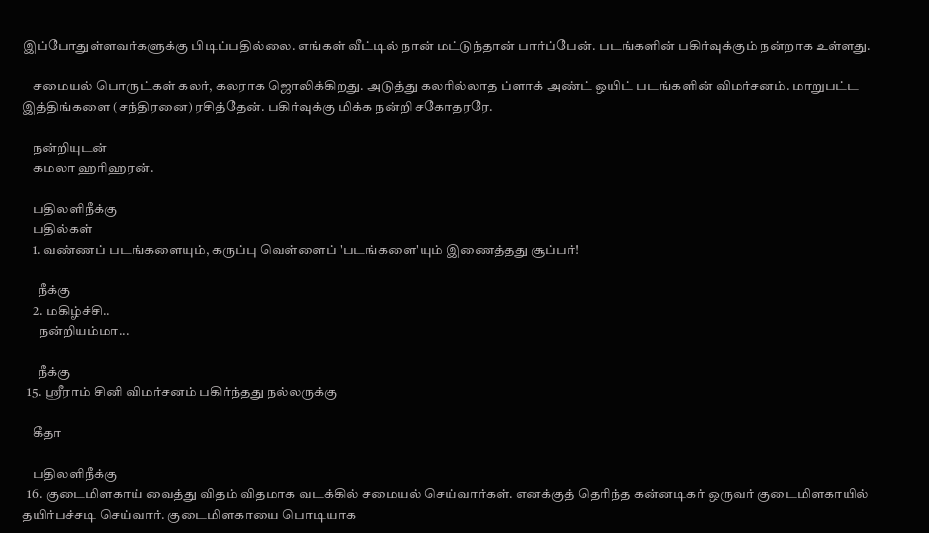இப்போதுள்ளவர்களுக்கு பிடிப்பதில்லை. எங்கள் வீட்டில் நான் மட்டுந்தான் பார்ப்பேன். படங்களின் பகிர்வுக்கும் நன்றாக உள்ளது.

    சமையல் பொருட்கள் கலர், கலராக ஜொலிக்கிறது. அடுத்து கலரில்லாத ப்ளாக் அண்ட் ஒயிட் படங்களின் விமர்சனம். மாறுபட்ட இத்திங்களை (சந்திரனை) ரசித்தேன். பகிர்வுக்கு மிக்க நன்றி சகோதரரே.

    நன்றியுடன்
    கமலா ஹரிஹரன்.

    பதிலளிநீக்கு
    பதில்கள்
    1. வண்ணப் படங்களையும், கருப்பு வெள்ளைப் 'படங்களை'யும் இணைத்தது சூப்பர்!

      நீக்கு
    2. மகிழ்ச்சி..
      நன்றியம்மா...

      நீக்கு
  15. ஸ்ரீராம் சினி விமர்சனம் பகிர்ந்தது நல்லருக்கு

    கீதா

    பதிலளிநீக்கு
  16. குடைமிளகாய் வைத்து விதம் விதமாக வடக்கில் சமையல் செய்வார்கள். எனக்குத் தெரிந்த கன்னடிகர் ஒருவர் குடைமிளகாயில் தயிர்பச்சடி செய்வார். குடைமிளகாயை பொடியாக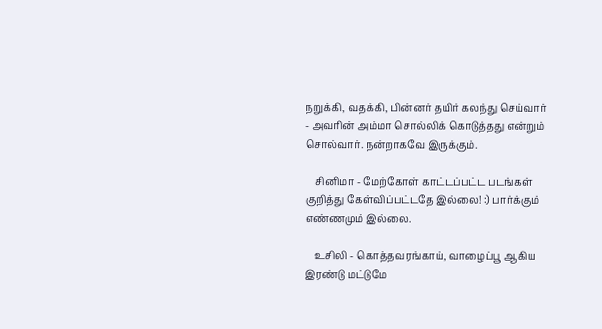நறுக்கி, வதக்கி, பின்னர் தயிர் கலந்து செய்வார் - அவரின் அம்மா சொல்லிக் கொடுத்தது என்றும் சொல்வார். நன்றாகவே இருக்கும்.

    சினிமா - மேற்கோள் காட்டப்பட்ட படங்கள் குறித்து கேள்விப்பட்டதே இல்லை! :) பார்க்கும் எண்ணமும் இல்லை.

    உசிலி - கொத்தவரங்காய், வாழைப்பூ ஆகிய இரண்டு மட்டுமே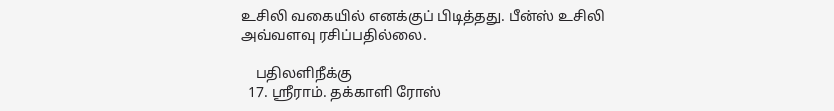உசிலி வகையில் எனக்குப் பிடித்தது. பீன்ஸ் உசிலி அவ்வளவு ரசிப்பதில்லை.

    பதிலளிநீக்கு
  17. ஸ்ரீராம். தக்காளி ரோஸ்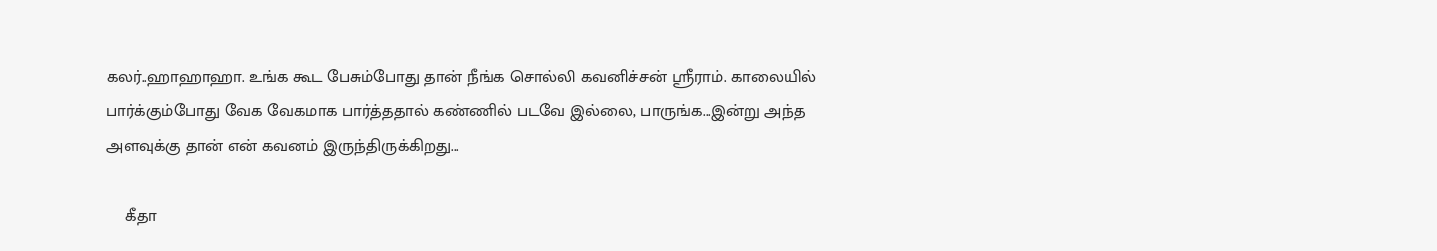கலர்..ஹாஹாஹா. உங்க கூட பேசும்போது தான் நீங்க சொல்லி கவனிச்சன் ஸ்ரீராம். காலையில் பார்க்கும்போது வேக வேகமாக பார்த்ததால் கண்ணில் படவே இல்லை, பாருங்க...இன்று அந்த அளவுக்கு தான் என் கவனம் இருந்திருக்கிறது...

    கீதா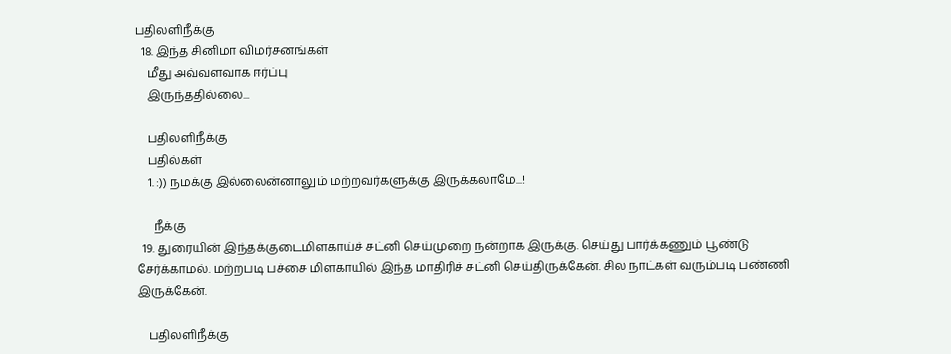பதிலளிநீக்கு
  18. இந்த சினிமா விமர்சனங்கள்
    மீது அவ்வளவாக ஈர்ப்பு
    இருந்ததில்லை...

    பதிலளிநீக்கு
    பதில்கள்
    1. :)) நமக்கு இல்லைன்னாலும் மற்றவர்களுக்கு இருக்கலாமே...!

      நீக்கு
  19. துரையின் இந்தக்குடைமிளகாய்ச் சட்னி செய்முறை நன்றாக இருக்கு. செய்து பார்க்கணும் பூண்டு சேர்க்காமல். மற்றபடி பச்சை மிளகாயில் இந்த மாதிரிச் சட்னி செய்திருக்கேன். சில நாட்கள் வரும்படி பண்ணி இருக்கேன்.

    பதிலளிநீக்கு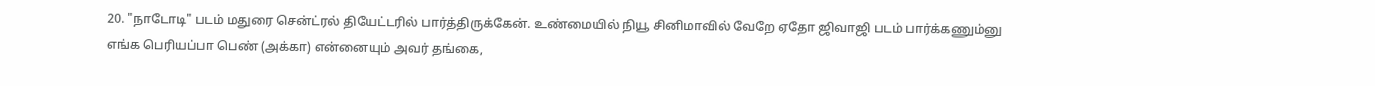20. "நாடோடி" படம் மதுரை சென்ட்ரல் தியேட்டரில் பார்த்திருக்கேன். உண்மையில் நியூ சினிமாவில் வேறே ஏதோ ஜிவாஜி படம் பார்க்கணும்னு எங்க பெரியப்பா பெண் (அக்கா) என்னையும் அவர் தங்கை,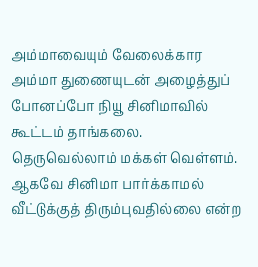அம்மாவையும் வேலைக்கார அம்மா துணையுடன் அழைத்துப் போனப்போ நியூ சினிமாவில் கூட்டம் தாங்கலை. தெருவெல்லாம் மக்கள் வெள்ளம். ஆகவே சினிமா பார்க்காமல் வீட்டுக்குத் திரும்புவதில்லை என்ற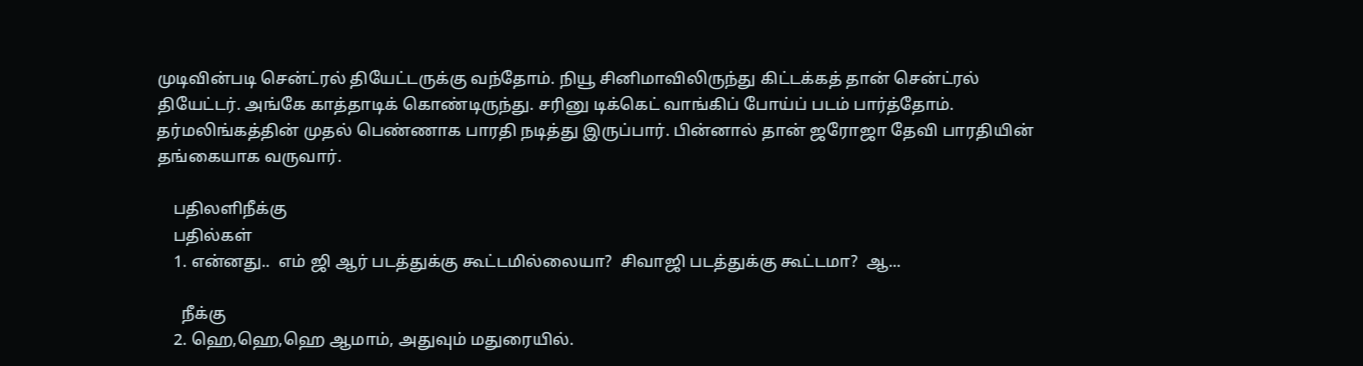முடிவின்படி சென்ட்ரல் தியேட்டருக்கு வந்தோம். நியூ சினிமாவிலிருந்து கிட்டக்கத் தான் சென்ட்ரல் தியேட்டர். அங்கே காத்தாடிக் கொண்டிருந்து. சரினு டிக்கெட் வாங்கிப் போய்ப் படம் பார்த்தோம். தர்மலிங்கத்தின் முதல் பெண்ணாக பாரதி நடித்து இருப்பார். பின்னால் தான் ஜரோஜா தேவி பாரதியின் தங்கையாக வருவார்.

    பதிலளிநீக்கு
    பதில்கள்
    1. என்னது..  எம் ஜி ஆர் படத்துக்கு கூட்டமில்லையா?  சிவாஜி படத்துக்கு கூட்டமா?  ஆ...

      நீக்கு
    2. ஹெ,ஹெ,ஹெ ஆமாம், அதுவும் மதுரையில்.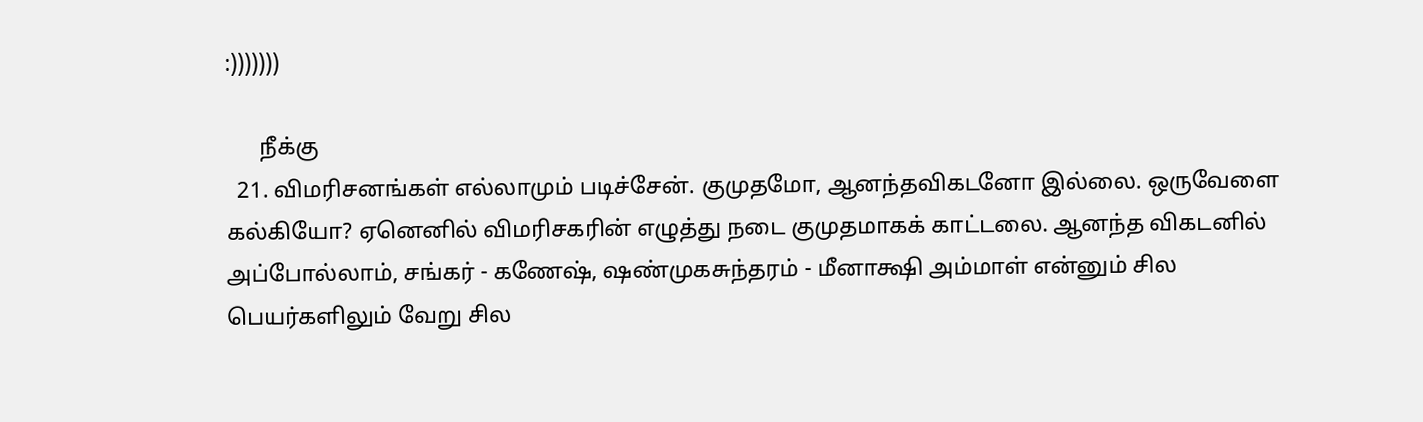:)))))))

      நீக்கு
  21. விமரிசனங்கள் எல்லாமும் படிச்சேன். குமுதமோ, ஆனந்தவிகடனோ இல்லை. ஒருவேளை கல்கியோ? ஏனெனில் விமரிசகரின் எழுத்து நடை குமுதமாகக் காட்டலை. ஆனந்த விகடனில் அப்போல்லாம், சங்கர் - கணேஷ், ஷண்முகசுந்தரம் - மீனாக்ஷி அம்மாள் என்னும் சில பெயர்களிலும் வேறு சில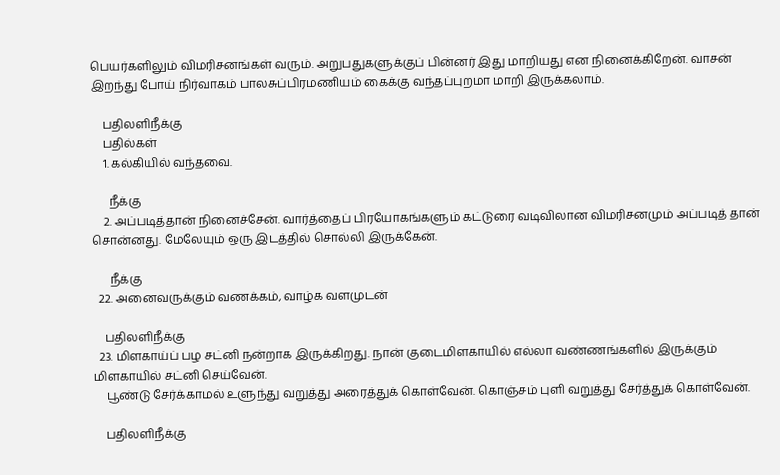பெயர்களிலும் விமரிசனங்கள் வரும். அறுபதுகளுக்குப் பின்னர் இது மாறியது என நினைக்கிறேன். வாசன் இறந்து போய் நிர்வாகம் பாலசுப்பிரமணியம் கைக்கு வந்தப்புறமா மாறி இருக்கலாம்.

    பதிலளிநீக்கு
    பதில்கள்
    1. கல்கியில் வந்தவை.

      நீக்கு
    2. அப்படித்தான் நினைச்சேன். வார்த்தைப் பிரயோகங்களும் கட்டுரை வடிவிலான விமரிசனமும் அப்படித் தான் சொன்னது. மேலேயும் ஒரு இடத்தில் சொல்லி இருக்கேன்.

      நீக்கு
  22. அனைவருக்கும் வணக்கம், வாழ்க வளமுடன்

    பதிலளிநீக்கு
  23. மிளகாய்ப் பழ சட்னி நன்றாக இருக்கிறது. நான் குடைமிளகாயில் எல்லா வண்ணங்களில் இருக்கும் மிளகாயில் சட்னி செய்வேன்.
    பூண்டு சேர்க்காமல் உளுந்து வறுத்து அரைத்துக் கொள்வேன். கொஞ்சம் புளி வறுத்து சேர்த்துக் கொள்வேன்.

    பதிலளிநீக்கு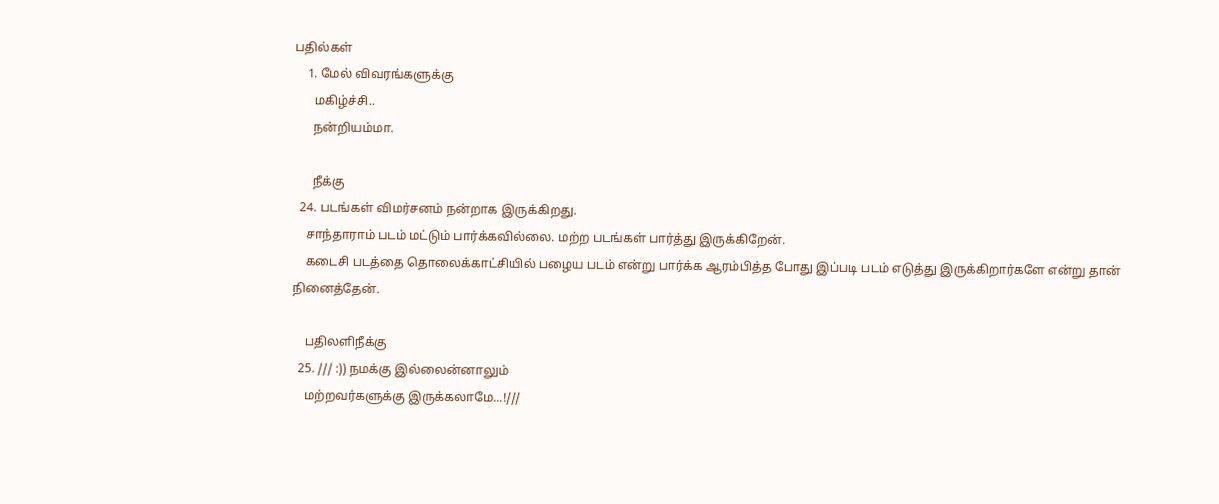பதில்கள்
    1. மேல் விவரங்களுக்கு
      மகிழ்ச்சி..
      நன்றியம்மா.

      நீக்கு
  24. படங்கள் விமர்சனம் நன்றாக இருக்கிறது.
    சாந்தாராம் படம் மட்டும் பார்க்கவில்லை. மற்ற படங்கள் பார்த்து இருக்கிறேன்.
    கடைசி படத்தை தொலைக்காட்சியில் பழைய படம் என்று பார்க்க ஆரம்பித்த போது இப்படி படம் எடுத்து இருக்கிறார்களே என்று தான் நினைத்தேன்.

    பதிலளிநீக்கு
  25. /// :)) நமக்கு இல்லைன்னாலும்
    மற்றவர்களுக்கு இருக்கலாமே...!///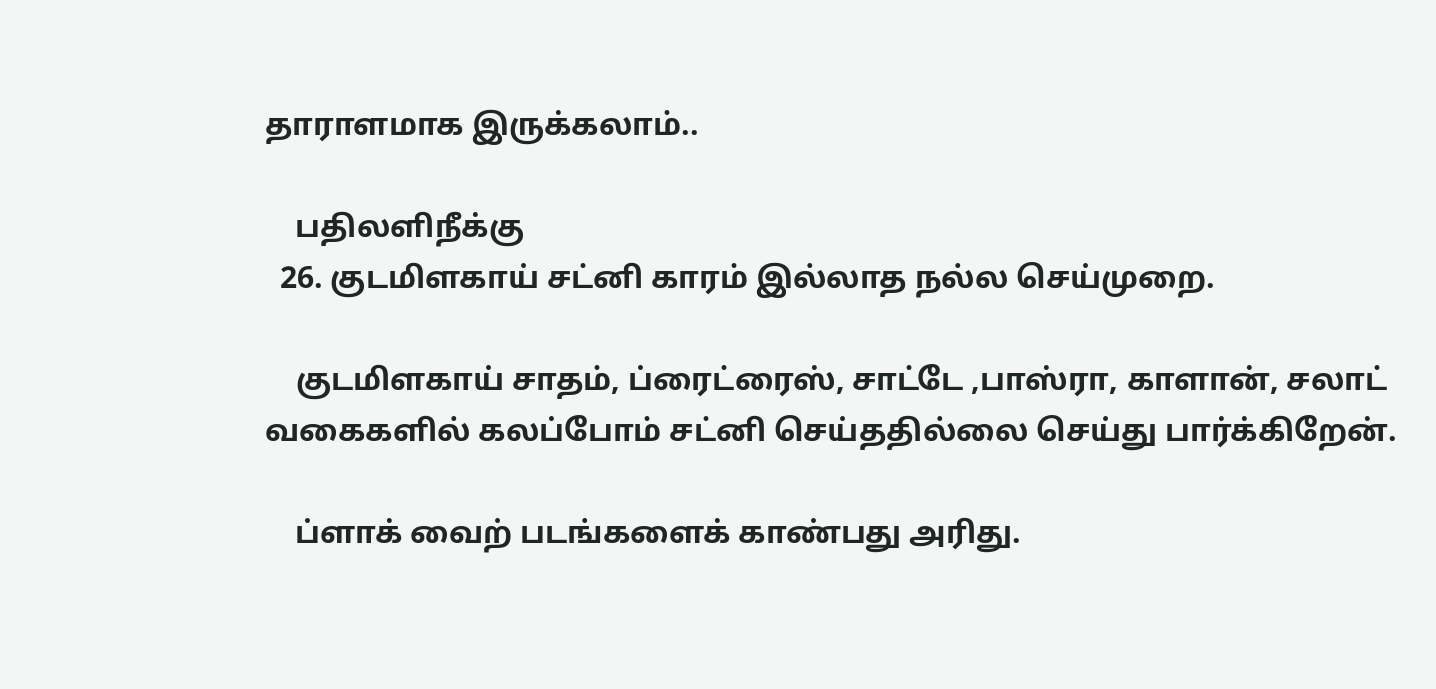தாராளமாக இருக்கலாம்..

    பதிலளிநீக்கு
  26. குடமிளகாய் சட்னி காரம் இல்லாத நல்ல செய்முறை.

    குடமிளகாய் சாதம், ப்ரைட்ரைஸ், சாட்டே ,பாஸ்ரா, காளான், சலாட் வகைகளில் கலப்போம் சட்னி செய்ததில்லை செய்து பார்க்கிறேன்.

    ப்ளாக் வைற் படங்களைக் காண்பது அரிது.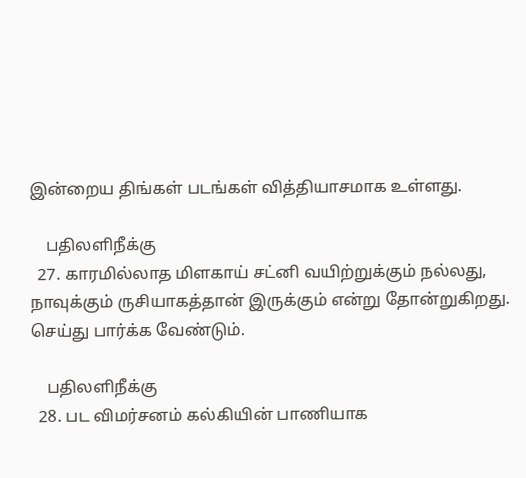இன்றைய திங்கள் படங்கள் வித்தியாசமாக உள்ளது.

    பதிலளிநீக்கு
  27. காரமில்லாத மிளகாய் சட்னி வயிற்றுக்கும் நல்லது, நாவுக்கும் ருசியாகத்தான் இருக்கும் என்று தோன்றுகிறது. செய்து பார்க்க வேண்டும்.

    பதிலளிநீக்கு
  28. பட விமர்சனம் கல்கியின் பாணியாக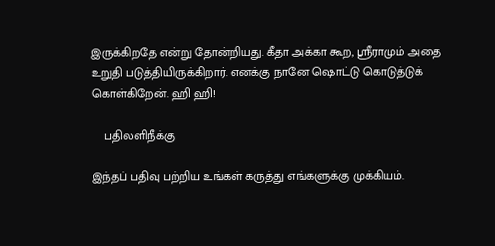இருக்கிறதே என்று தோன்றியது. கீதா அக்கா கூற, ஸ்ரீராமும் அதை உறுதி படுத்தியிருக்கிறார். எனக்கு நானே ஷொட்டு கொடுத்டுக் கொள்கிறேன். ஹி ஹி!

    பதிலளிநீக்கு

இந்தப் பதிவு பற்றிய உங்கள் கருத்து எங்களுக்கு முக்கியம்.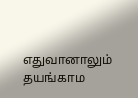எதுவானாலும் தயங்காம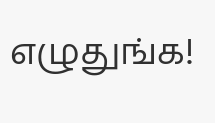எழுதுங்க!